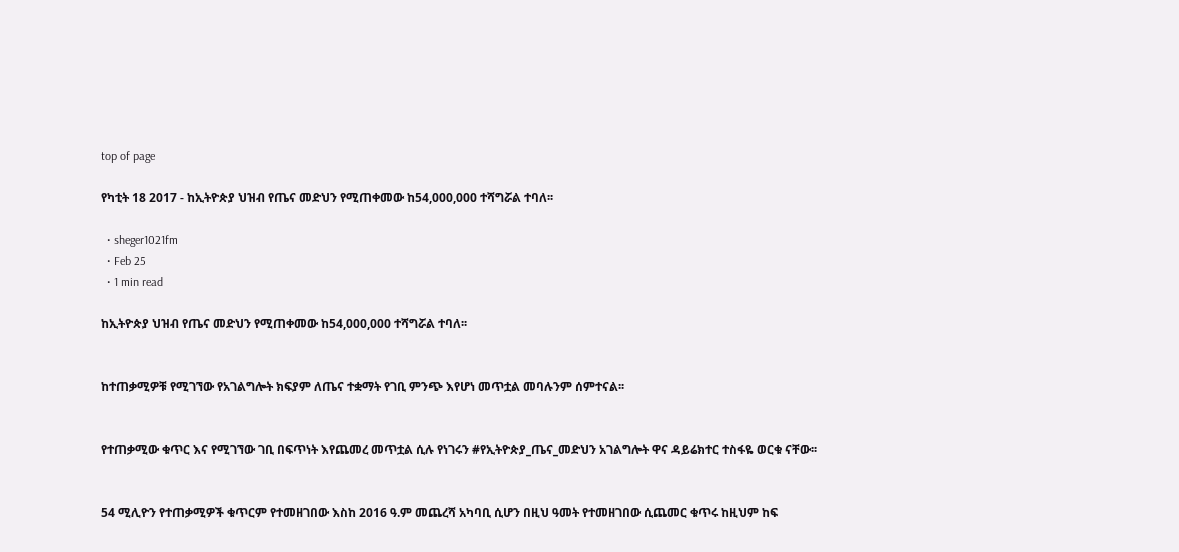top of page

የካቲት 18 2017 - ከኢትዮጵያ ህዝብ የጤና መድህን የሚጠቀመው ከ54,000,000 ተሻግሯል ተባለ፡፡

  • sheger1021fm
  • Feb 25
  • 1 min read

ከኢትዮጵያ ህዝብ የጤና መድህን የሚጠቀመው ከ54,000,000 ተሻግሯል ተባለ፡፡


ከተጠቃሚዎቹ የሚገኘው የአገልግሎት ክፍያም ለጤና ተቋማት የገቢ ምንጭ እየሆነ መጥቷል መባሉንም ሰምተናል፡፡


የተጠቃሚው ቁጥር እና የሚገኘው ገቢ በፍጥነት እየጨመረ መጥቷል ሲሉ የነገሩን #የኢትዮጵያ_ጤና_መድህን አገልግሎት ዋና ዳይሬክተር ተስፋዬ ወርቁ ናቸው፡፡


54 ሚሊዮን የተጠቃሚዎች ቁጥርም የተመዘገበው እስከ 2016 ዓ.ም መጨረሻ አካባቢ ሲሆን በዚህ ዓመት የተመዘገበው ሲጨመር ቁጥሩ ከዚህም ከፍ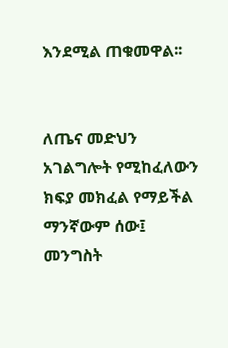እንደሚል ጠቁመዋል፡፡


ለጤና መድህን አገልግሎት የሚከፈለውን ክፍያ መክፈል የማይችል ማንኛውም ሰው፤ መንግስት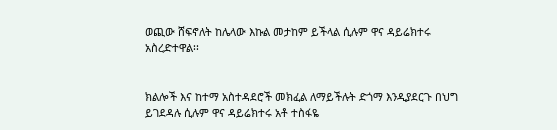ወጪው ሸፍኖለት ከሌላው እኩል መታከም ይችላል ሲሉም ዋና ዳይሬክተሩ አስረድተዋል፡፡


ክልሎች እና ከተማ አስተዳደሮች መክፈል ለማይችሉት ድጎማ እንዲያደርጉ በህግ ይገደዳሉ ሲሉም ዋና ዳይሬክተሩ አቶ ተስፋዬ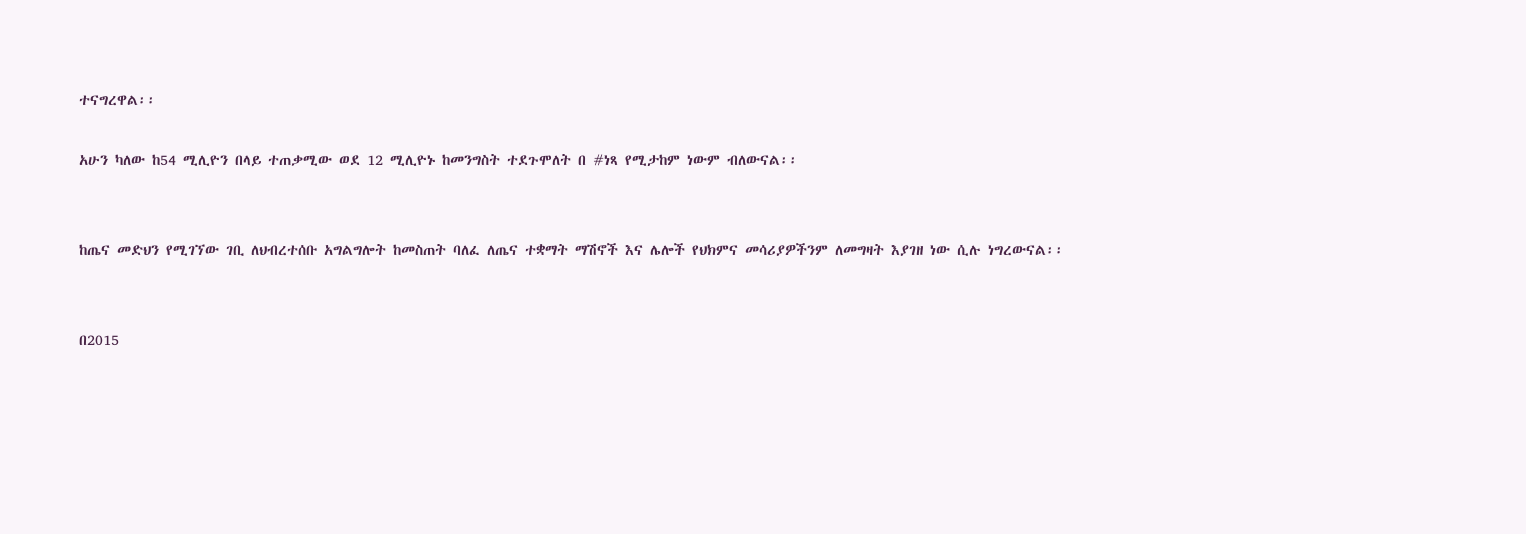ተናግረዋል፡፡

አሁን ካለው ከ54 ሚሊዮን በላይ ተጠቃሚው ወደ 12 ሚሊዮኑ ከመንግስት ተደጉሞለት በ #ነጻ የሚታከም ነውም ብለውናል፡፡


ከጤና መድህን የሚገኘው ገቢ ለህብረተሰቡ አግልግሎት ከመስጠት ባለፈ ለጤና ተቋማት ማሽኖች እና ሌሎች የህክምና መሳሪያዎችንም ለመግዛት እያገዘ ነው ሲሉ ነግረውናል፡፡


በ2015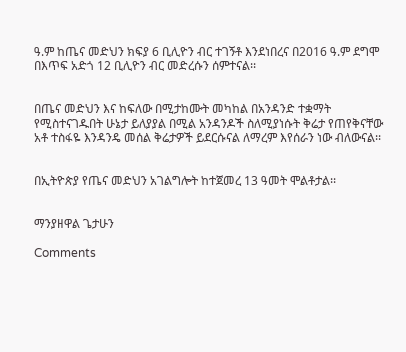ዓ.ም ከጤና መድህን ክፍያ 6 ቢሊዮን ብር ተገኝቶ እንደነበረና በ2016 ዓ.ም ደግሞ በእጥፍ አድጎ 12 ቢሊዮን ብር መድረሱን ሰምተናል፡፡


በጤና መድህን እና ከፍለው በሚታከሙት መካከል በአንዳንድ ተቋማት የሚስተናገዱበት ሁኔታ ይለያያል በሚል አንዳንዶች ስለሚያነሱት ቅሬታ የጠየቅናቸው አቶ ተስፋዬ እንዳንዴ መሰል ቅሬታዎች ይደርሱናል ለማረም እየሰራን ነው ብለውናል፡፡


በኢትዮጵያ የጤና መድህን አገልግሎት ከተጀመረ 13 ዓመት ሞልቶታል፡፡


ማንያዘዋል ጌታሁን

Comments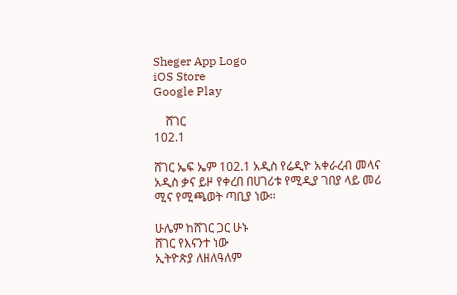Sheger App Logo
iOS Store
Google Play

    ሸገር
102.1

ሸገር ኤፍ ኤም 102.1 አዲስ የሬዲዮ አቀራረብ መላና አዲስ ቃና ይዞ የቀረበ በሀገሪቱ የሚዲያ ገበያ ላይ መሪ ሚና የሚጫወት ጣቢያ ነው፡፡

ሁሌም ከሸገር ጋር ሁኑ
ሸገር የእናንተ ነው
ኢትዮጵያ ለዘለዓለም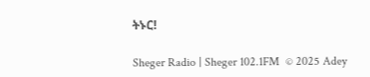ትኑር!

Sheger Radio | Sheger 102.1FM  © 2025 Adey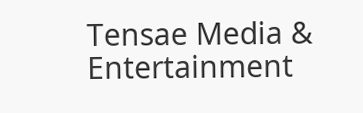Tensae Media & Entertainment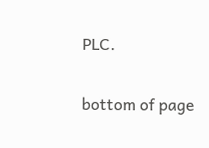PLC.

bottom of page